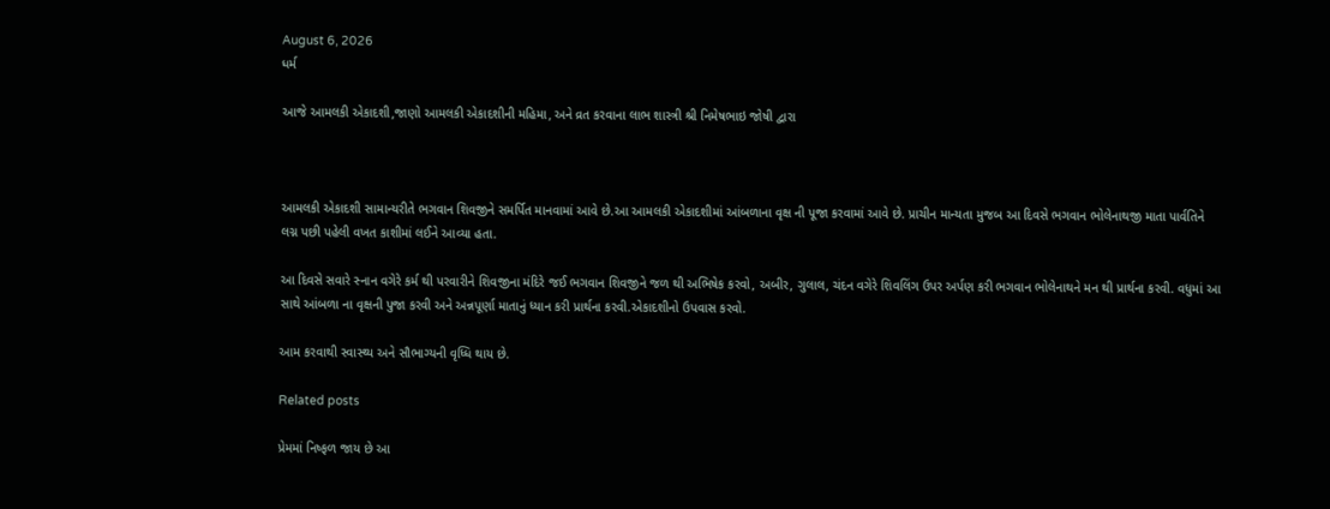August 6, 2026
ધર્મ

આજે આમલકી એકાદશી,જાણો આમલકી એકાદશીની મહિમા, અને વ્રત કરવાના લાભ શાસ્ત્રી શ્રી નિમેષભાઇ જોષી દ્વારા



આમલકી એકાદશી સામાન્યરીતે ભગવાન શિવજીને સમર્પિત માનવામાં આવે છે.આ આમલકી એકાદશીમાં આંબળાના વૃક્ષ ની પૂજા કરવામાં આવે છે. પ્રાચીન માન્યતા મુજબ આ દિવસે ભગવાન ભોલેનાથજી માતા પાર્વતિને લગ્ન પછી પહેલી વખત કાશીમાં લઈને આવ્યા હતા.

આ દિવસે સવારે સ્નાન વગેરે કર્મ થી પરવારીને શિવજીના મંદિરે જઈ ભગવાન શિવજીને જળ થી અભિષેક કરવો, અબીર, ગુલાલ, ચંદન વગેરે શિવલિંગ ઉપર અર્પણ કરી ભગવાન ભોલેનાથને મન થી પ્રાર્થના કરવી. વધુમાં આ સાથે આંબળા ના વૃક્ષની પુજા કરવી અને અન્નપૂર્ણા માતાનું ધ્યાન કરી પ્રાર્થના કરવી.એકાદશીનો ઉપવાસ કરવો.

આમ કરવાથી સ્વાસ્થ્ય અને સૌભાગ્યની વૃધ્ધિ થાય છે.

Related posts

પ્રેમમાં નિષ્ફળ જાય છે આ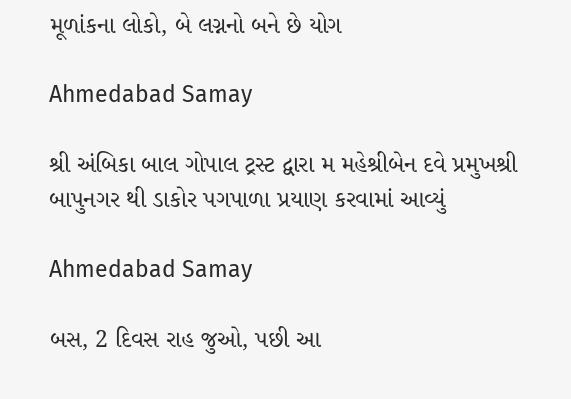મૂળાંકના લોકો, બે લગ્નનો બને છે યોગ

Ahmedabad Samay

શ્રી અંબિકા બાલ ગોપાલ ટ્રસ્ટ દ્વારા મ મહેશ્રીબેન દવે પ્રમુખશ્રી બાપુનગર થી ડાકોર પગપાળા પ્રયાણ કરવામાં આવ્યું

Ahmedabad Samay

બસ, 2 દિવસ રાહ જુઓ, પછી આ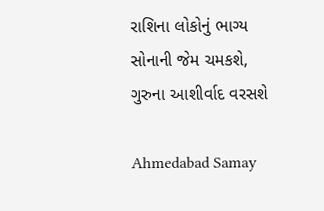રાશિના લોકોનું ભાગ્ય સોનાની જેમ ચમકશે, ગુરુના આશીર્વાદ વરસશે

Ahmedabad Samay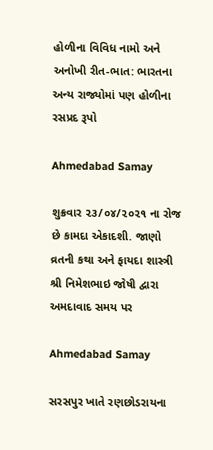હોળીના વિવિધ નામો અને અનોખી રીત-ભાત: ભારતના અન્ય રાજ્યોમાં પણ હોળીના રસપ્રદ રૂપો

Ahmedabad Samay

શુક્રવાર ૨૩/૦૪/૨૦૨૧ ના રોજ છે કામદા એકાદશી. જાણો વ્રતની કથા અને ફાયદા શાસ્ત્રી શ્રી નિમેશભાઇ જોષી દ્વારા અમદાવાદ સમય પર

Ahmedabad Samay

સરસપુર ખાતે રણછોડરાયના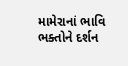મામેરાનાં ભાવિ ભક્તોને દર્શન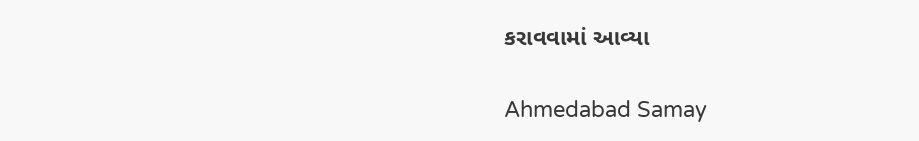કરાવવામાં આવ્યા

Ahmedabad Samay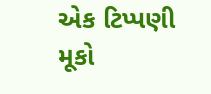એક ટિપ્પણી મૂકો